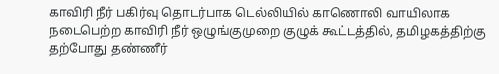காவிரி நீர் பகிர்வு தொடர்பாக டெல்லியில் காணொலி வாயிலாக நடைபெற்ற காவிரி நீர் ஒழுங்குமுறை குழுக் கூட்டத்தில், தமிழகத்திற்கு தற்போது தண்ணீர்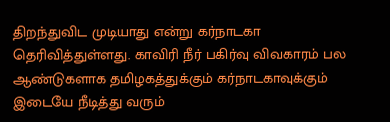திறந்துவிட முடியாது என்று கர்நாடகா தெரிவித்துள்ளது. காவிரி நீர் பகிர்வு விவகாரம் பல ஆண்டுகளாக தமிழகத்துக்கும் கர்நாடகாவுக்கும் இடையே நீடித்து வரும்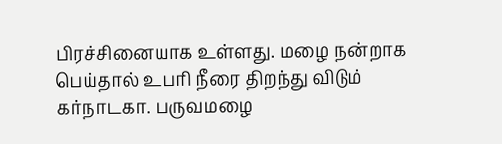பிரச்சினையாக உள்ளது. மழை நன்றாக பெய்தால் உபரி நீரை திறந்து விடும் கர்நாடகா. பருவமழை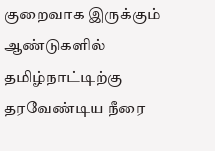குறைவாக இருக்கும் ஆண்டுகளில் தமிழ்நாட்டிற்கு தரவேண்டிய நீரை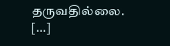தருவதில்லை. […]